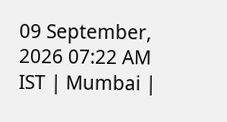09 September, 2026 07:22 AM IST | Mumbai |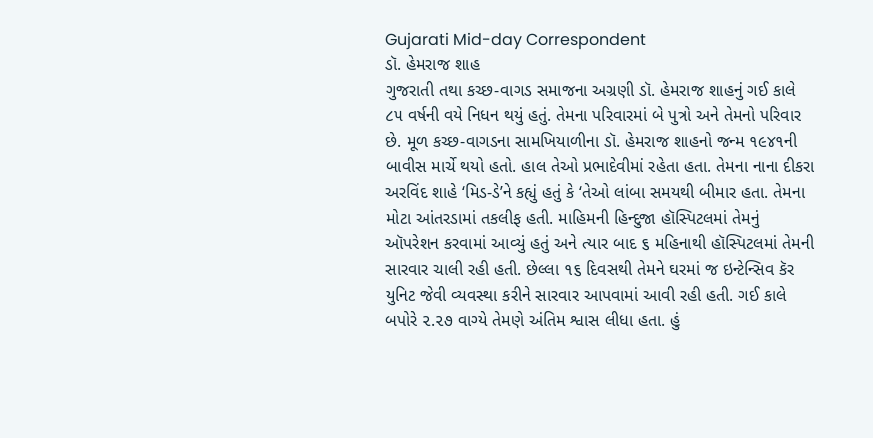Gujarati Mid-day Correspondent
ડૉ. હેમરાજ શાહ
ગુજરાતી તથા કચ્છ-વાગડ સમાજના અગ્રણી ડૉ. હેમરાજ શાહનું ગઈ કાલે ૮૫ વર્ષની વયે નિધન થયું હતું. તેમના પરિવારમાં બે પુત્રો અને તેમનો પરિવાર છે. મૂળ કચ્છ-વાગડના સામખિયાળીના ડૉ. હેમરાજ શાહનો જન્મ ૧૯૪૧ની બાવીસ માર્ચે થયો હતો. હાલ તેઓ પ્રભાદેવીમાં રહેતા હતા. તેમના નાના દીકરા અરવિંદ શાહે ‘મિડ-ડે’ને કહ્યું હતું કે ‘તેઓ લાંબા સમયથી બીમાર હતા. તેમના મોટા આંતરડામાં તકલીફ હતી. માહિમની હિન્દુજા હૉસ્પિટલમાં તેમનું ઑપરેશન કરવામાં આવ્યું હતું અને ત્યાર બાદ ૬ મહિનાથી હૉસ્પિટલમાં તેમની સારવાર ચાલી રહી હતી. છેલ્લા ૧૬ દિવસથી તેમને ઘરમાં જ ઇન્ટેન્સિવ કૅર યુનિટ જેવી વ્યવસ્થા કરીને સારવાર આપવામાં આવી રહી હતી. ગઈ કાલે બપોરે ૨.૨૭ વાગ્યે તેમણે અંતિમ શ્વાસ લીધા હતા. હું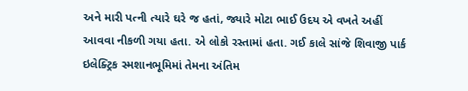અને મારી પત્ની ત્યારે ઘરે જ હતાં, જ્યારે મોટા ભાઈ ઉદય એ વખતે અહીં આવવા નીકળી ગયા હતા. એ લોકો રસ્તામાં હતા. ગઈ કાલે સાંજે શિવાજી પાર્ક ઇલેક્ટ્રિક સ્મશાનભૂમિમાં તેમના અંતિમ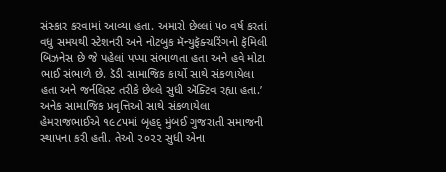સંસ્કાર કરવામાં આવ્યા હતા. અમારો છેલ્લાં ૫૦ વર્ષ કરતાં વધુ સમયથી સ્ટેશનરી અને નોટબુક મૅન્યુફૅક્ચરિંગનો ફૅમિલી બિઝનેસ છે જે પહેલાં પપ્પા સંભાળતા હતા અને હવે મોટા ભાઈ સંભાળે છે. ડૅડી સામાજિક કાર્યો સાથે સંકળાયેલા હતા અને જર્નલિસ્ટ તરીકે છેલ્લે સુધી ઍક્ટિવ રહ્યા હતા.’
અનેક સામાજિક પ્રવૃત્તિઓ સાથે સંકળાયેલા હેમરાજભાઈએ ૧૯૮૫માં બૃહદ્ મુંબઈ ગુજરાતી સમાજની સ્થાપના કરી હતી. તેઓ ૨૦૨૨ સુધી એના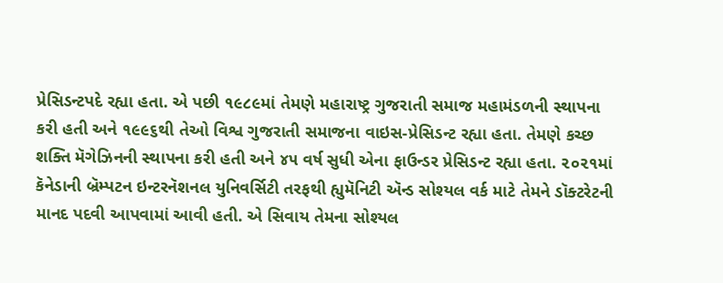પ્રેસિડન્ટપદે રહ્યા હતા. એ પછી ૧૯૮૯માં તેમણે મહારાષ્ટ્ર ગુજરાતી સમાજ મહામંડળની સ્થાપના કરી હતી અને ૧૯૯૬થી તેઓ વિશ્વ ગુજરાતી સમાજના વાઇસ-પ્રેસિડન્ટ રહ્યા હતા. તેમણે કચ્છ શક્તિ મૅગેઝિનની સ્થાપના કરી હતી અને ૪૫ વર્ષ સુધી એના ફાઉન્ડર પ્રેસિડન્ટ રહ્યા હતા. ૨૦૨૧માં કૅનેડાની બ્રૅમ્પટન ઇન્ટરનૅશનલ યુનિવર્સિટી તરફથી હ્યુમૅનિટી ઍન્ડ સોશ્યલ વર્ક માટે તેમને ડૉક્ટરેટની માનદ પદવી આપવામાં આવી હતી. એ સિવાય તેમના સોશ્યલ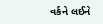વર્કને લઈને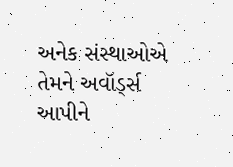અનેક સંસ્થાઓએ તેમને અવૉર્ડ્સ આપીને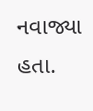નવાજ્યા હતા.